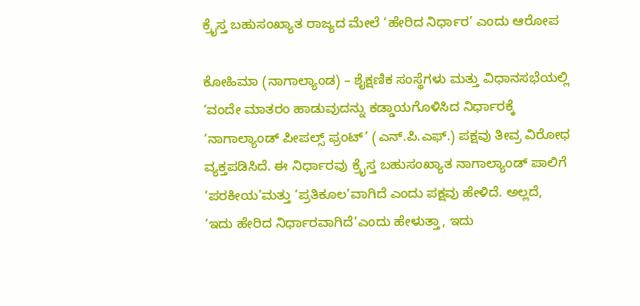ಕ್ರೈಸ್ತ ಬಹುಸಂಖ್ಯಾತ ರಾಜ್ಯದ ಮೇಲೆ ‘ಹೇರಿದ ನಿರ್ಧಾರ’ ಎಂದು ಆರೋಪ

ಕೋಹಿಮಾ (ನಾಗಾಲ್ಯಾಂಡ) – ಶೈಕ್ಷಣಿಕ ಸಂಸ್ಥೆಗಳು ಮತ್ತು ವಿಧಾನಸಭೆಯಲ್ಲಿ ‘ವಂದೇ ಮಾತರಂ ಹಾಡುವುದನ್ನು ಕಡ್ಡಾಯಗೊಳಿಸಿದ ನಿರ್ಧಾರಕ್ಕೆ ‘ನಾಗಾಲ್ಯಾಂಡ್ ಪೀಪಲ್ಸ್ ಫ್ರಂಟ್’ (ಎನ್.ಪಿ.ಎಫ್.) ಪಕ್ಷವು ತೀವ್ರ ವಿರೋಧ ವ್ಯಕ್ತಪಡಿಸಿದೆ. ಈ ನಿರ್ಧಾರವು ಕ್ರೈಸ್ತ ಬಹುಸಂಖ್ಯಾತ ನಾಗಾಲ್ಯಾಂಡ್ ಪಾಲಿಗೆ ‘ಪರಕೀಯ’ಮತ್ತು ‘ಪ್ರತಿಕೂಲ’ವಾಗಿದೆ ಎಂದು ಪಕ್ಷವು ಹೇಳಿದೆ. ಅಲ್ಲದೆ, ‘ಇದು ಹೇರಿದ ನಿರ್ಧಾರವಾಗಿದೆ’ಎಂದು ಹೇಳುತ್ತಾ, ಇದು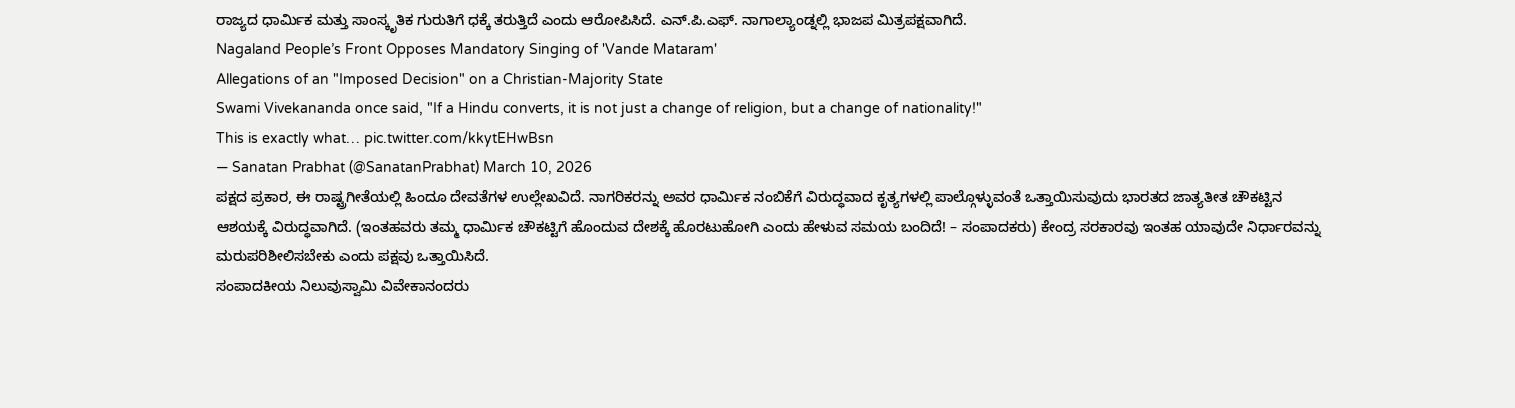ರಾಜ್ಯದ ಧಾರ್ಮಿಕ ಮತ್ತು ಸಾಂಸ್ಕೃತಿಕ ಗುರುತಿಗೆ ಧಕ್ಕೆ ತರುತ್ತಿದೆ ಎಂದು ಆರೋಪಿಸಿದೆ. ಎನ್.ಪಿ.ಎಫ್. ನಾಗಾಲ್ಯಾಂಡ್ನಲ್ಲಿ ಭಾಜಪ ಮಿತ್ರಪಕ್ಷವಾಗಿದೆ.
Nagaland People’s Front Opposes Mandatory Singing of 'Vande Mataram'
Allegations of an "Imposed Decision" on a Christian-Majority State
Swami Vivekananda once said, "If a Hindu converts, it is not just a change of religion, but a change of nationality!"
This is exactly what… pic.twitter.com/kkytEHwBsn
— Sanatan Prabhat (@SanatanPrabhat) March 10, 2026
ಪಕ್ಷದ ಪ್ರಕಾರ, ಈ ರಾಷ್ಟ್ರಗೀತೆಯಲ್ಲಿ ಹಿಂದೂ ದೇವತೆಗಳ ಉಲ್ಲೇಖವಿದೆ. ನಾಗರಿಕರನ್ನು ಅವರ ಧಾರ್ಮಿಕ ನಂಬಿಕೆಗೆ ವಿರುದ್ಧವಾದ ಕೃತ್ಯಗಳಲ್ಲಿ ಪಾಲ್ಗೊಳ್ಳುವಂತೆ ಒತ್ತಾಯಿಸುವುದು ಭಾರತದ ಜಾತ್ಯತೀತ ಚೌಕಟ್ಟಿನ ಆಶಯಕ್ಕೆ ವಿರುದ್ಧವಾಗಿದೆ. (ಇಂತಹವರು ತಮ್ಮ ಧಾರ್ಮಿಕ ಚೌಕಟ್ಟಿಗೆ ಹೊಂದುವ ದೇಶಕ್ಕೆ ಹೊರಟುಹೋಗಿ ಎಂದು ಹೇಳುವ ಸಮಯ ಬಂದಿದೆ! – ಸಂಪಾದಕರು) ಕೇಂದ್ರ ಸರಕಾರವು ಇಂತಹ ಯಾವುದೇ ನಿರ್ಧಾರವನ್ನು ಮರುಪರಿಶೀಲಿಸಬೇಕು ಎಂದು ಪಕ್ಷವು ಒತ್ತಾಯಿಸಿದೆ.
ಸಂಪಾದಕೀಯ ನಿಲುವುಸ್ವಾಮಿ ವಿವೇಕಾನಂದರು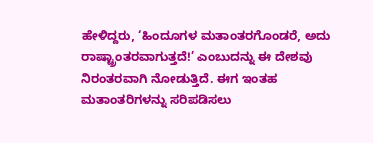ಹೇಳಿದ್ದರು, ‘ಹಿಂದೂಗಳ ಮತಾಂತರಗೊಂಡರೆ, ಅದು ರಾಷ್ಟ್ರಾಂತರವಾಗುತ್ತದೆ!’ ಎಂಬುದನ್ನು ಈ ದೇಶವು ನಿರಂತರವಾಗಿ ನೋಡುತ್ತಿದೆ. ಈಗ ಇಂತಹ ಮತಾಂತರಿಗಳನ್ನು ಸರಿಪಡಿಸಲು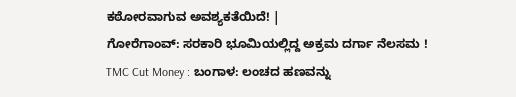ಕಠೋರವಾಗುವ ಅವಶ್ಯಕತೆಯಿದೆ! |
ಗೋರೆಗಾಂವ್: ಸರಕಾರಿ ಭೂಮಿಯಲ್ಲಿದ್ದ ಅಕ್ರಮ ದರ್ಗಾ ನೆಲಸಮ !
TMC Cut Money : ಬಂಗಾಳ: ಲಂಚದ ಹಣವನ್ನು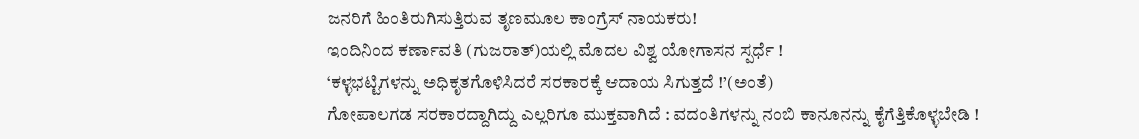ಜನರಿಗೆ ಹಿಂತಿರುಗಿಸುತ್ತಿರುವ ತೃಣಮೂಲ ಕಾಂಗ್ರೆಸ್ ನಾಯಕರು!
ಇಂದಿನಿಂದ ಕರ್ಣಾವತಿ (ಗುಜರಾತ್)ಯಲ್ಲಿ ಮೊದಲ ವಿಶ್ವ ಯೋಗಾಸನ ಸ್ಪರ್ಧೆ !
‘ಕಳ್ಳಭಟ್ಟಿಗಳನ್ನು ಅಧಿಕೃತಗೊಳಿಸಿದರೆ ಸರಕಾರಕ್ಕೆ ಆದಾಯ ಸಿಗುತ್ತದೆ !’(ಅಂತೆ)
ಗೋಪಾಲಗಡ ಸರಕಾರದ್ದಾಗಿದ್ದು ಎಲ್ಲರಿಗೂ ಮುಕ್ತವಾಗಿದೆ : ವದಂತಿಗಳನ್ನು ನಂಬಿ ಕಾನೂನನ್ನು ಕೈಗೆತ್ತಿಕೊಳ್ಳಬೇಡಿ !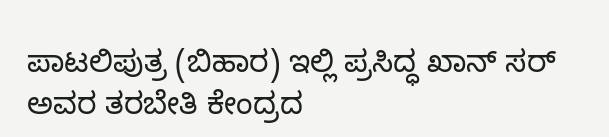ಪಾಟಲಿಪುತ್ರ (ಬಿಹಾರ) ಇಲ್ಲಿ ಪ್ರಸಿದ್ಧ ಖಾನ್ ಸರ್ ಅವರ ತರಬೇತಿ ಕೇಂದ್ರದ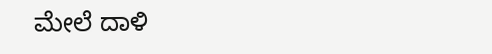ಮೇಲೆ ದಾಳಿ